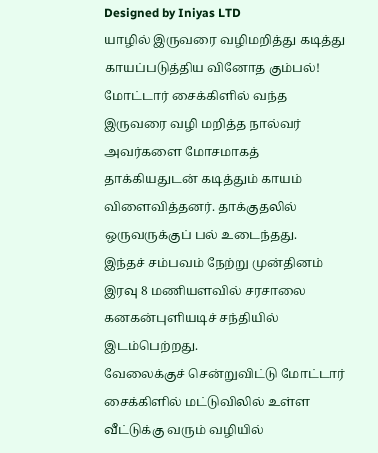Designed by Iniyas LTD
யாழில் இருவரை வழிமறித்து கடித்து காயப்படுத்திய வினோத கும்பல்!
மோட்டார் சைக்கிளில் வந்த இருவரை வழி மறித்த நால்வர் அவர்களை மோசமாகத் தாக்கியதுடன் கடித்தும் காயம் விளைவித்தனர். தாக்குதலில் ஒருவருக்குப் பல் உடைந்தது.
இந்தச் சம்பவம் நேற்று முன்தினம் இரவு 8 மணியளவில் சரசாலை கனகன்புளியடிச் சந்தியில் இடம்பெற்றது.
வேலைக்குச் சென்றுவிட்டு மோட்டார் சைக்கிளில் மட்டுவிலில் உள்ள வீட்டுக்கு வரும் வழியில்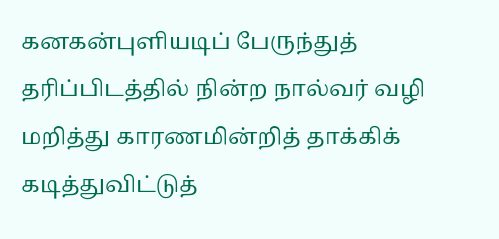கனகன்புளியடிப் பேருந்துத் தரிப்பிடத்தில் நின்ற நால்வர் வழி மறித்து காரணமின்றித் தாக்கிக் கடித்துவிட்டுத்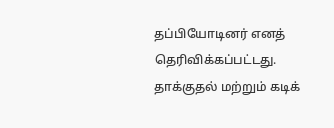தப்பியோடினர் எனத் தெரிவிக்கப்பட்டது.
தாக்குதல் மற்றும் கடிக்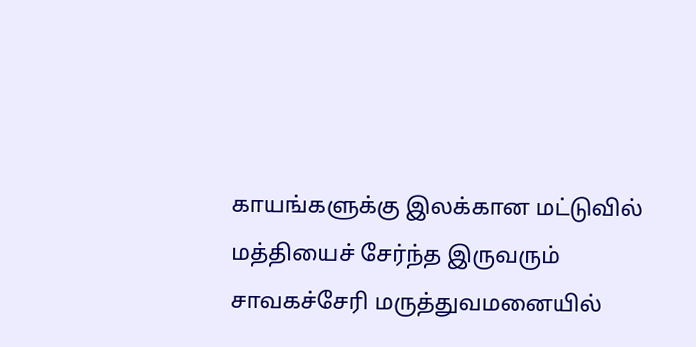காயங்களுக்கு இலக்கான மட்டுவில் மத்தியைச் சேர்ந்த இருவரும் சாவகச்சேரி மருத்துவமனையில்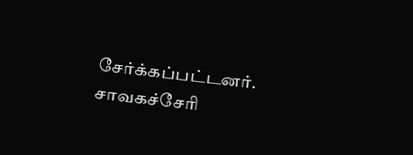சேர்க்கப்பட்டனர். சாவகச்சேரி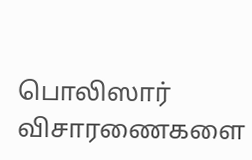பொலிஸார் விசாரணைகளை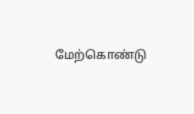மேற்கொண்டு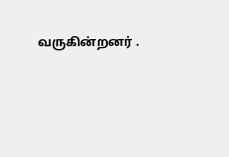வருகின்றனர் .